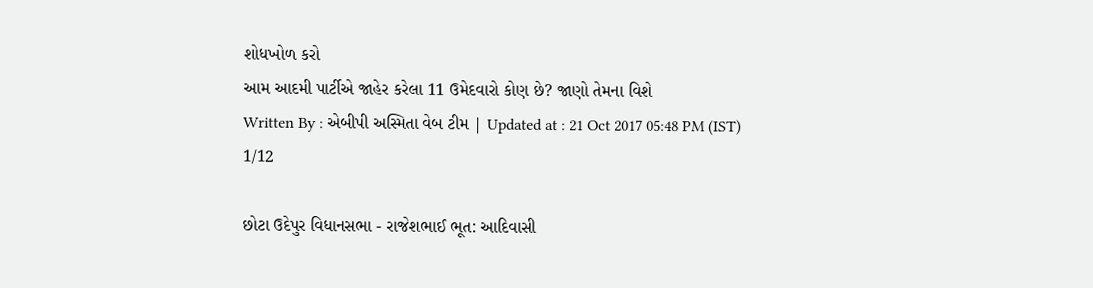શોધખોળ કરો
આમ આદમી પાર્ટીએ જાહેર કરેલા 11 ઉમેદવારો કોણ છે? જાણો તેમના વિશે
Written By : એબીપી અસ્મિતા વેબ ટીમ | Updated at : 21 Oct 2017 05:48 PM (IST)
1/12

છોટા ઉદેપુર વિધાનસભા - રાજેશભાઈ ભૂત: આદિવાસી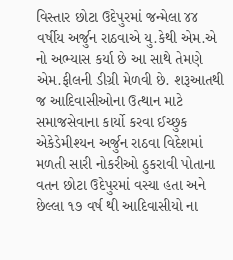વિસ્તાર છોટા ઉદેપુરમાં જન્મેલા ૪૪ વર્ષીય અર્જુન રાઠવાએ યુ.કેથી એમ.એ નો અભ્યાસ કર્યા છે આ સાથે તેમણે એમ.ફીલની ડીગ્રી મેળવી છે. શરૂઆતથી જ આદિવાસીઓના ઉત્થાન માટે સમાજસેવાના કાર્યો કરવા ઈચ્છુક એકેડેમીશ્યન અર્જુન રાઠવા વિદેશમાં મળતી સારી નોકરીઓ ઠુકરાવી પોતાના વતન છોટા ઉદેપુરમાં વસ્યા હતા અને છેલ્લા ૧૭ વર્ષ થી આદિવાસીયો ના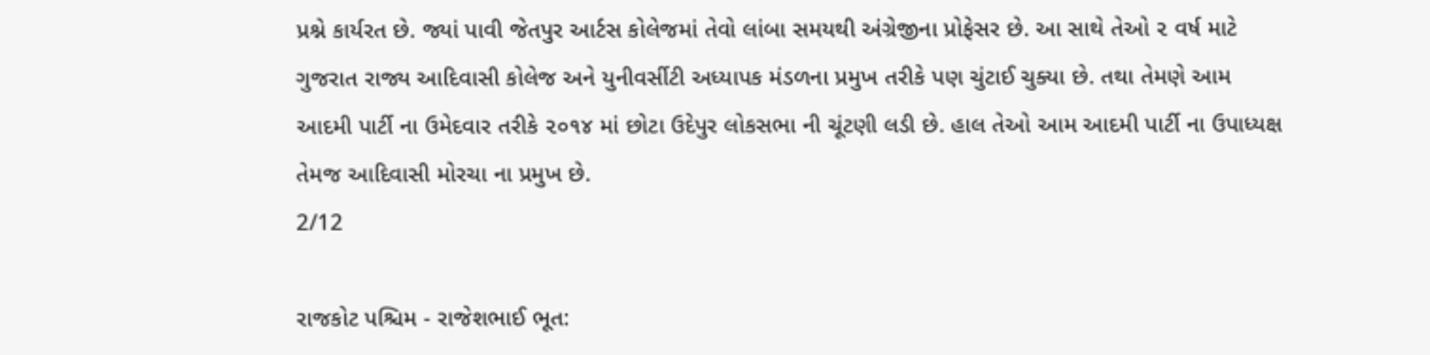પ્રશ્ને કાર્યરત છે. જ્યાં પાવી જેતપુર આર્ટસ કોલેજમાં તેવો લાંબા સમયથી અંગ્રેજીના પ્રોફેસર છે. આ સાથે તેઓ ૨ વર્ષ માટે ગુજરાત રાજ્ય આદિવાસી કોલેજ અને યુનીવર્સીટી અધ્યાપક મંડળના પ્રમુખ તરીકે પણ ચુંટાઈ ચુક્યા છે. તથા તેમણે આમ આદમી પાર્ટી ના ઉમેદવાર તરીકે ૨૦૧૪ માં છોટા ઉદેપુર લોકસભા ની ચૂંટણી લડી છે. હાલ તેઓ આમ આદમી પાર્ટી ના ઉપાધ્યક્ષ તેમજ આદિવાસી મોરચા ના પ્રમુખ છે.
2/12

રાજકોટ પશ્ચિમ - રાજેશભાઈ ભૂત: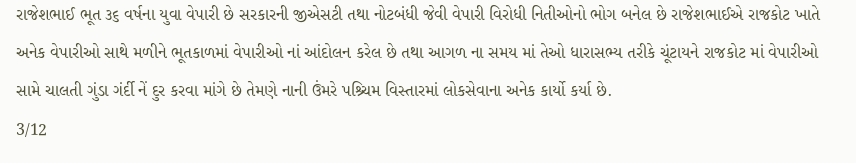રાજેશભાઈ ભૂત ૩૬ વર્ષના યુવા વેપારી છે સરકારની જીએસટી તથા નોટબંધી જેવી વેપારી વિરોધી નિતીઓનો ભોગ બનેલ છે રાજેશભાઈએ રાજકોટ ખાતે અનેક વેપારીઓ સાથે મળીને ભૂતકાળમાં વેપારીઓ નાં આંદોલન કરેલ છે તથા આગળ ના સમય માં તેઓ ધારાસભ્ય તરીકે ચૂંટાયને રાજકોટ માં વેપારીઓ સામે ચાલતી ગુંડા ગંર્દી નેં દુર કરવા માંગે છે તેમણે નાની ઉંમરે પશ્ર્ચિમ વિસ્તારમાં લોકસેવાના અનેક કાર્યો કર્યા છે.
3/12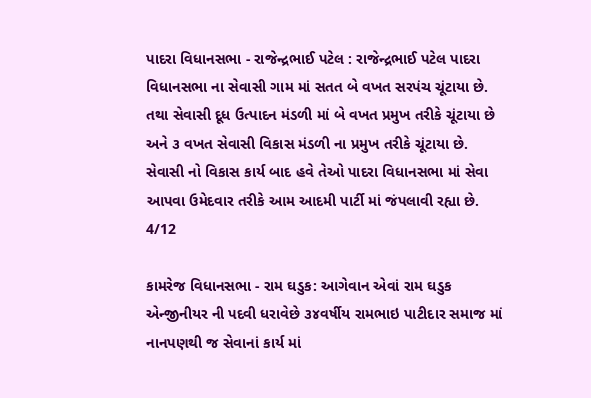પાદરા વિધાનસભા - રાજેન્દ્રભાઈ પટેલ : રાજેન્દ્રભાઈ પટેલ પાદરા વિધાનસભા ના સેવાસી ગામ માં સતત બે વખત સરપંચ ચૂંટાયા છે. તથા સેવાસી દૂધ ઉત્પાદન મંડળી માં બે વખત પ્રમુખ તરીકે ચૂંટાયા છે અને ૩ વખત સેવાસી વિકાસ મંડળી ના પ્રમુખ તરીકે ચૂંટાયા છે. સેવાસી નો વિકાસ કાર્ય બાદ હવે તેઓ પાદરા વિધાનસભા માં સેવા આપવા ઉમેદવાર તરીકે આમ આદમી પાર્ટી માં જંપલાવી રહ્યા છે.
4/12

કામરેજ વિધાનસભા - રામ ઘડુક: આગેવાન એવાં રામ ઘડુક એન્જીનીયર ની પદવી ધરાવેછે ૩૪વર્ષીય રામભાઇ પાટીદાર સમાજ માં નાનપણથી જ સેવાનાં કાર્ય માં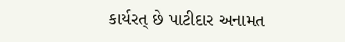કાર્યરત્ છે પાટીદાર અનામત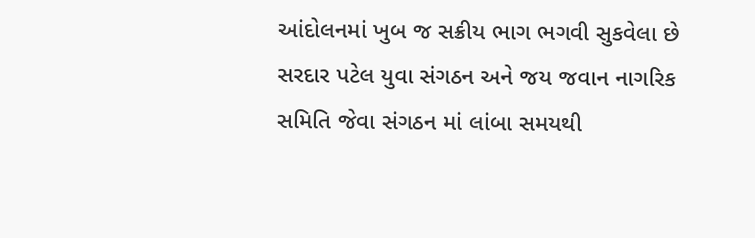આંદોલનમાં ખુબ જ સક્રીય ભાગ ભગવી સુકવેલા છે સરદાર પટેલ યુવા સંગઠન અને જય જવાન નાગરિક સમિતિ જેવા સંગઠન માં લાંબા સમયથી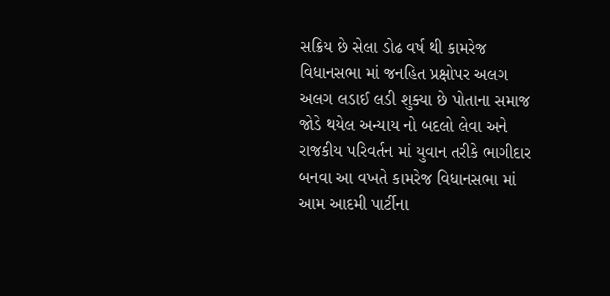સક્રિય છે સેલા ડોઢ વર્ષ થી કામરેજ વિધાનસભા માં જનહિત પ્રક્ષોપર અલગ અલગ લડાઈ લડી શુક્યા છે પોતાના સમાજ જોડે થયેલ અન્યાય નો બદલો લેવા અને રાજકીય પરિવર્તન માં યુવાન તરીકે ભાગીદાર બનવા આ વખતે કામરેજ વિધાનસભા માં આમ આદમી પાર્ટીના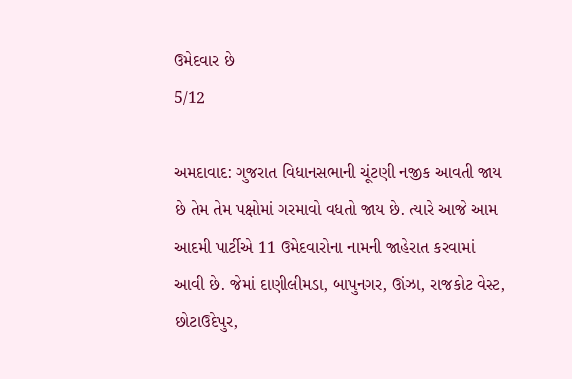ઉમેદવાર છે
5/12

અમદાવાદ: ગુજરાત વિધાનસભાની ચૂંટણી નજીક આવતી જાય છે તેમ તેમ પક્ષોમાં ગરમાવો વધતો જાય છે. ત્યારે આજે આમ આદમી પાર્ટીએ 11 ઉમેદવારોના નામની જાહેરાત કરવામાં આવી છે. જેમાં દાણીલીમડા, બાપુનગર, ઊંઝા, રાજકોટ વેસ્ટ, છોટાઉદેપુર,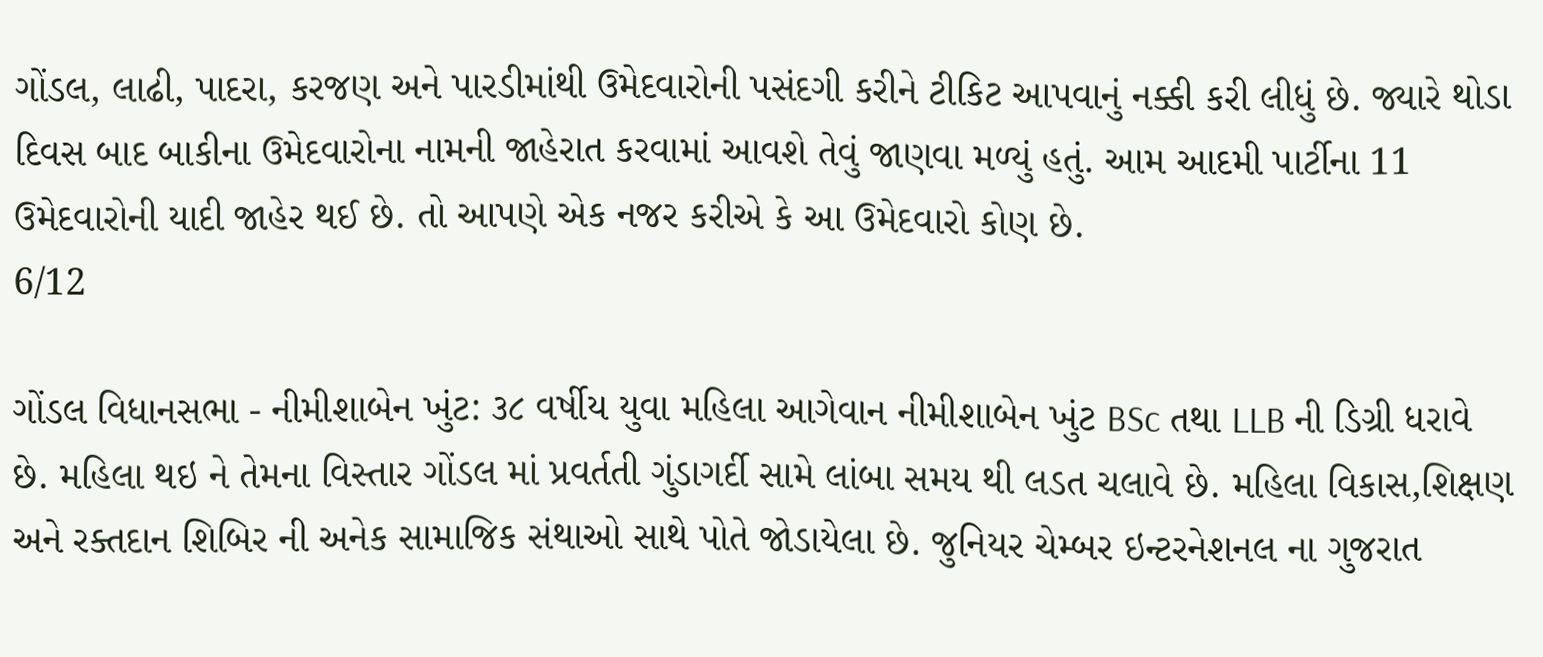ગોંડલ, લાઢી, પાદરા, કરજણ અને પારડીમાંથી ઉમેદવારોની પસંદગી કરીને ટીકિટ આપવાનું નક્કી કરી લીધું છે. જ્યારે થોડા દિવસ બાદ બાકીના ઉમેદવારોના નામની જાહેરાત કરવામાં આવશે તેવું જાણવા મળ્યું હતું. આમ આદમી પાર્ટીના 11 ઉમેદવારોની યાદી જાહેર થઈ છે. તો આપણે એક નજર કરીએ કે આ ઉમેદવારો કોણ છે.
6/12

ગોંડલ વિધાનસભા - નીમીશાબેન ખુંટ: ૩૮ વર્ષીય યુવા મહિલા આગેવાન નીમીશાબેન ખુંટ BSc તથા LLB ની ડિગ્રી ધરાવે છે. મહિલા થઇ ને તેમના વિસ્તાર ગોંડલ માં પ્રવર્તતી ગુંડાગર્દી સામે લાંબા સમય થી લડત ચલાવે છે. મહિલા વિકાસ,શિક્ષણ અને રક્તદાન શિબિર ની અનેક સામાજિક સંથાઓ સાથે પોતે જોડાયેલા છે. જુનિયર ચેમ્બર ઇન્ટરનેશનલ ના ગુજરાત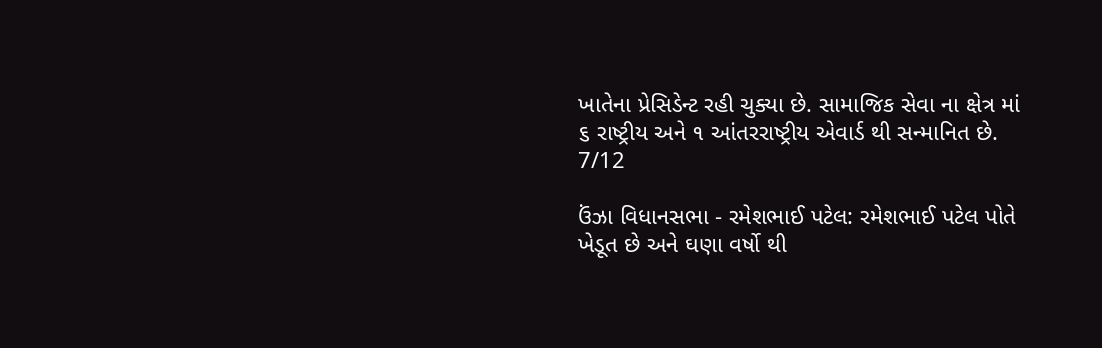ખાતેના પ્રેસિડેન્ટ રહી ચુક્યા છે. સામાજિક સેવા ના ક્ષેત્ર માં ૬ રાષ્ટ્રીય અને ૧ આંતરરાષ્ટ્રીય એવાર્ડ થી સન્માનિત છે.
7/12

ઉંઝા વિધાનસભા - રમેશભાઈ પટેલ: રમેશભાઈ પટેલ પોતે ખેડૂત છે અને ઘણા વર્ષો થી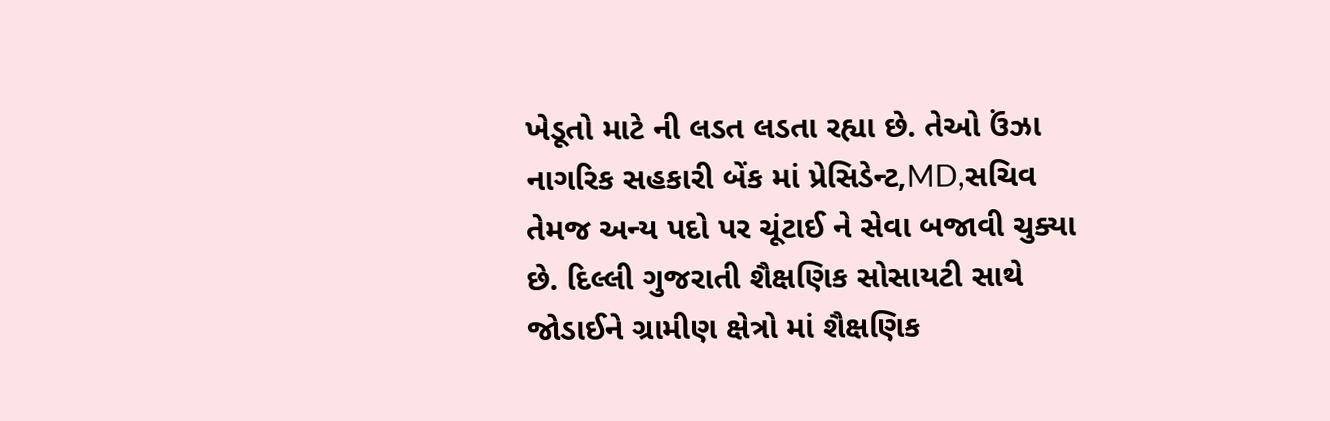ખેડૂતો માટે ની લડત લડતા રહ્યા છે. તેઓ ઉંઝા નાગરિક સહકારી બેંક માં પ્રેસિડેન્ટ,MD,સચિવ તેમજ અન્ય પદો પર ચૂંટાઈ ને સેવા બજાવી ચુક્યા છે. દિલ્લી ગુજરાતી શૈક્ષણિક સોસાયટી સાથે જોડાઈને ગ્રામીણ ક્ષેત્રો માં શૈક્ષણિક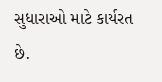સુધારાઓ માટે કાર્યરત છે.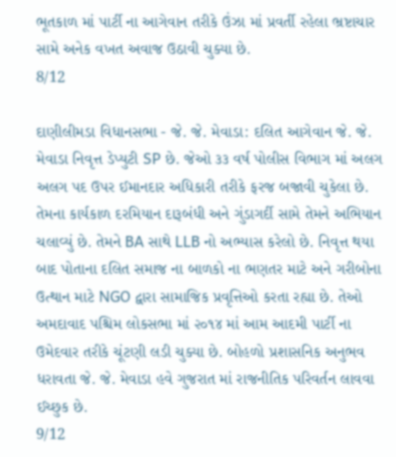ભૂતકાળ માં પાર્ટી ના આગેવાન તરીકે ઉંઝા માં પ્રવર્તી રહેલા ભ્રષ્ટાચાર સામે અનેક વખત અવાજ ઉઠાવી ચુક્યા છે.
8/12

દાણીલીમડા વિધાનસભા - જે. જે. મેવાડા: દલિત આગેવાન જે. જે. મેવાડા નિવૃત્ત ડેપ્યુટી SP છે. જેઓ ૩૩ વર્ષ પોલીસ વિભાગ માં અલગ અલગ પદ ઉપર ઈમાનદાર અધિકારી તરીકે ફરજ બજાવી ચુકેલા છે. તેમના કાર્યકાળ દરમિયાન દારૂબંધી અને ગુંડાગર્દી સામે તેમને અભિયાન ચલાવ્યું છે. તેમને BA સાથે LLB નો અભ્યાસ કરેલો છે. નિવૃત્ત થયા બાદ પોતાના દલિત સમાજ ના બાળકો ના ભણતર માટે અને ગરીબોના ઉત્થાન માટે NGO દ્વારા સામાજિક પ્રવૃત્તિઓ કરતા રહ્યા છે. તેઓ અમદાવાદ પશ્ચિમ લોકસભા માં ૨૦૧૪ માં આમ આદમી પાર્ટી ના ઉમેદવાર તરીકે ચૂંટણી લડી ચુક્યા છે. બોહળો પ્રશાસનિક અનુભવ ધરાવતા જે. જે. મેવાડા હવે ગુજરાત માં રાજનીતિક પરિવર્તન લાવવા ઈચ્છુક છે.
9/12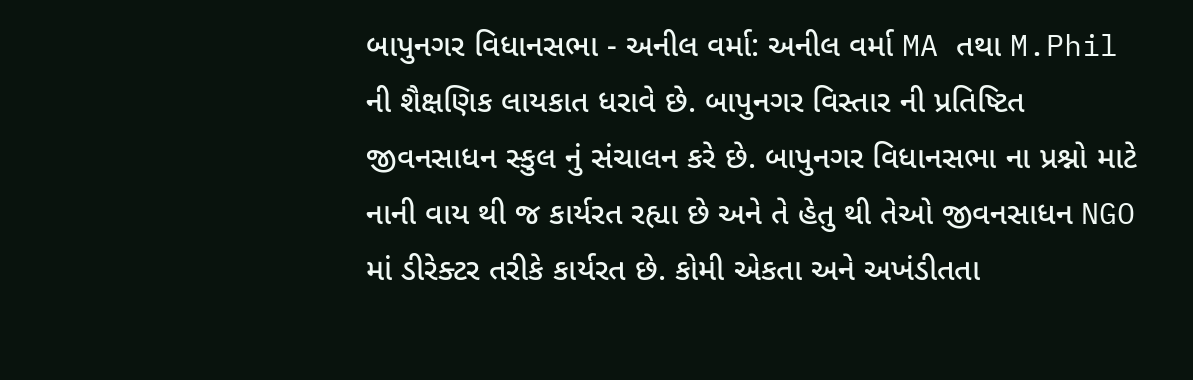બાપુનગર વિધાનસભા - અનીલ વર્મા: અનીલ વર્મા MA તથા M.Phil ની શૈક્ષણિક લાયકાત ધરાવે છે. બાપુનગર વિસ્તાર ની પ્રતિષ્ટિત જીવનસાધન સ્કુલ નું સંચાલન કરે છે. બાપુનગર વિધાનસભા ના પ્રશ્નો માટે નાની વાય થી જ કાર્યરત રહ્યા છે અને તે હેતુ થી તેઓ જીવનસાધન NGO માં ડીરેક્ટર તરીકે કાર્યરત છે. કોમી એકતા અને અખંડીતતા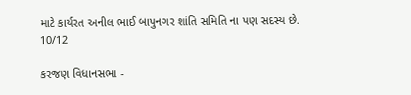માટે કાર્યરત અનીલ ભાઈ બાપુનગર શાંતિ સમિતિ ના પણ સદસ્ય છે.
10/12

કરજણ વિધાનસભા -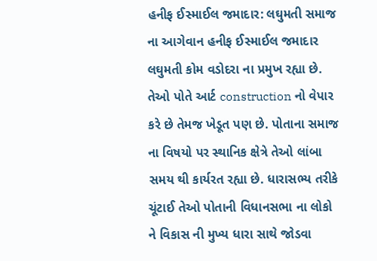હનીફ ઈસ્માઈલ જમાદાર: લઘુમતી સમાજ ના આગેવાન હનીફ ઈસ્માઈલ જમાદાર લઘુમતી કોમ વડોદરા ના પ્રમુખ રહ્યા છે. તેઓ પોતે આર્ટ construction નો વેપાર કરે છે તેમજ ખેડૂત પણ છે. પોતાના સમાજ ના વિષયો પર સ્થાનિક ક્ષેત્રે તેઓ લાંબા સમય થી કાર્યરત રહ્યા છે. ધારાસભ્ય તરીકે ચૂંટાઈ તેઓ પોતાની વિધાનસભા ના લોકો ને વિકાસ ની મુખ્ય ધારા સાથે જોડવા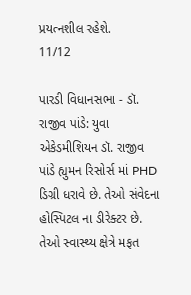પ્રયત્નશીલ રહેશે.
11/12

પારડી વિધાનસભા - ડૉ. રાજીવ પાંડે: યુવા એકેડમીશિયન ડૉ. રાજીવ પાંડે હ્યુમન રિસોર્સ માં PHD ડિગ્રી ધરાવે છે. તેઓ સંવેદના હોસ્પિટલ ના ડીરેક્ટર છે. તેઓ સ્વાસ્થ્ય ક્ષેત્રે મફત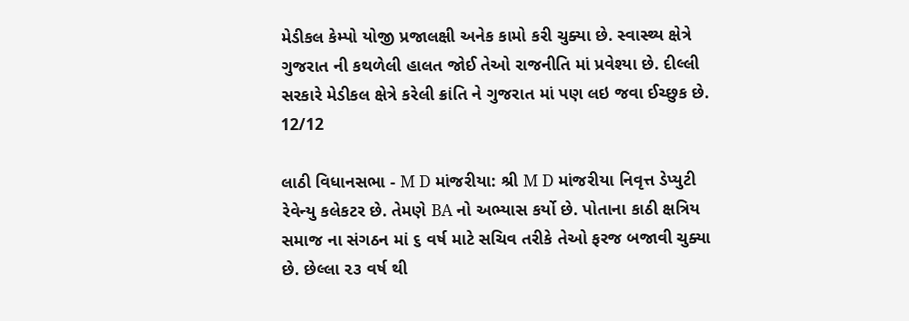મેડીકલ કેમ્પો યોજી પ્રજાલક્ષી અનેક કામો કરી ચુક્યા છે. સ્વાસ્થ્ય ક્ષેત્રે ગુજરાત ની કથળેલી હાલત જોઈ તેઓ રાજનીતિ માં પ્રવેશ્યા છે. દીલ્લી સરકારે મેડીકલ ક્ષેત્રે કરેલી ક્રાંતિ ને ગુજરાત માં પણ લઇ જવા ઈચ્છુક છે.
12/12

લાઠી વિધાનસભા - M D માંજરીયા: શ્રી M D માંજરીયા નિવૃત્ત ડેપ્યુટી રેવેન્યુ કલેકટર છે. તેમણે BA નો અભ્યાસ કર્યો છે. પોતાના કાઠી ક્ષત્રિય સમાજ ના સંગઠન માં ૬ વર્ષ માટે સચિવ તરીકે તેઓ ફરજ બજાવી ચુક્યા છે. છેલ્લા ૨૩ વર્ષ થી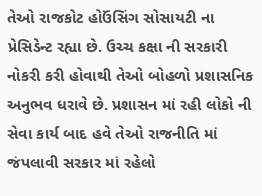તેઓ રાજકોટ હોઉંસિંગ સોસાયટી ના પ્રેસિડેન્ટ રહ્યા છે. ઉચ્ચ કક્ષા ની સરકારી નોકરી કરી હોવાથી તેઓ બોહળો પ્રશાસનિક અનુભવ ધરાવે છે. પ્રશાસન માં રહી લોકો ની સેવા કાર્ય બાદ હવે તેઓ રાજનીતિ માં જંપલાવી સરકાર માં રહેલો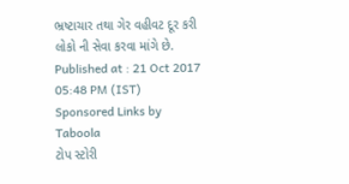ભ્રષ્ટાચાર તથા ગેર વહીવટ દૂર કરી લોકો ની સેવા કરવા માંગે છે.
Published at : 21 Oct 2017 05:48 PM (IST)
Sponsored Links by Taboola
ટોપ સ્ટોરી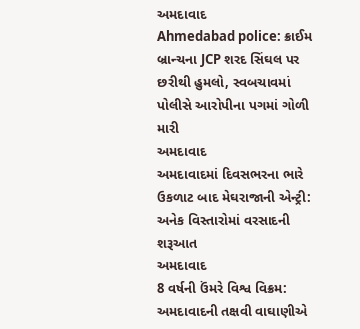અમદાવાદ
Ahmedabad police: ક્રાઈમ બ્રાન્ચના JCP શરદ સિંઘલ પર છરીથી હુમલો, સ્વબચાવમાં પોલીસે આરોપીના પગમાં ગોળી મારી
અમદાવાદ
અમદાવાદમાં દિવસભરના ભારે ઉકળાટ બાદ મેઘરાજાની એન્ટ્રી: અનેક વિસ્તારોમાં વરસાદની શરૂઆત
અમદાવાદ
8 વર્ષની ઉંમરે વિશ્વ વિક્રમ: અમદાવાદની તક્ષવી વાઘાણીએ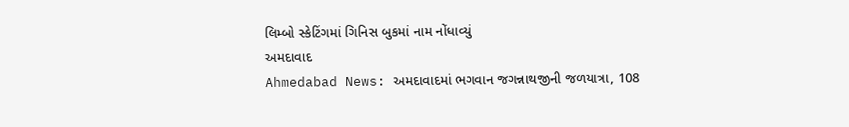લિમ્બો સ્કેટિંગમાં ગિનિસ બુકમાં નામ નોંધાવ્યું
અમદાવાદ
Ahmedabad News: અમદાવાદમાં ભગવાન જગન્નાથજીની જળયાત્રા, 108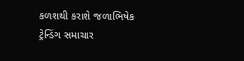કળશથી કરાશે જળાભિષેક
ટ્રેન્ડિંગ સમાચાર